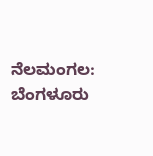ನೆಲಮಂಗಲ: ಬೆಂಗಳೂರು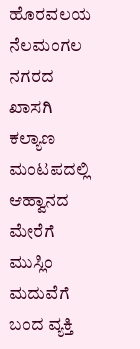ಹೊರವಲಯ ನೆಲಮಂಗಲ ನಗರದ ಖಾಸಗಿ ಕಲ್ಯಾಣ ಮಂಟಪದಲ್ಲಿ ಆಹ್ವಾನದ ಮೇರೆಗೆ ಮುಸ್ಲಿಂ ಮದುವೆಗೆ ಬಂದ ವ್ಯಕ್ತಿ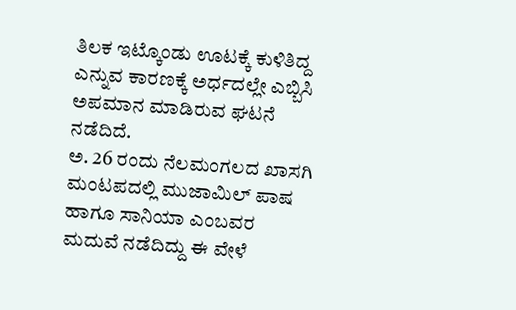ತಿಲಕ ಇಟ್ಕೊಂಡು ಊಟಕ್ಕೆ ಕುಳಿತಿದ್ದ ಎನ್ನುವ ಕಾರಣಕ್ಕೆ ಅರ್ಧದಲ್ಲೇ ಎಬ್ಬಿಸಿ ಅಪಮಾನ ಮಾಡಿರುವ ಘಟನೆ ನಡೆದಿದೆ.
ಅ. 26 ರಂದು ನೆಲಮಂಗಲದ ಖಾಸಗಿ ಮಂಟಪದಲ್ಲಿ ಮುಜಾಮಿಲ್ ಪಾಷ ಹಾಗೂ ಸಾನಿಯಾ ಎಂಬವರ ಮದುವೆ ನಡೆದಿದ್ದು ಈ ವೇಳೆ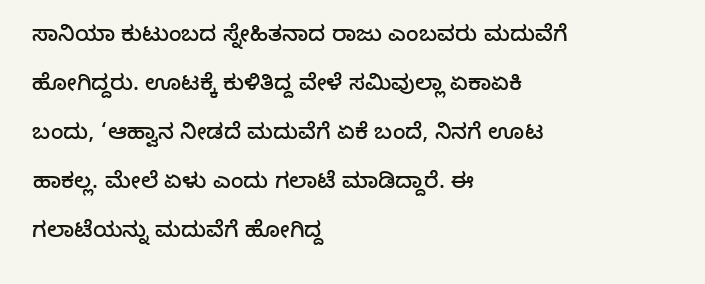ಸಾನಿಯಾ ಕುಟುಂಬದ ಸ್ನೇಹಿತನಾದ ರಾಜು ಎಂಬವರು ಮದುವೆಗೆ ಹೋಗಿದ್ದರು. ಊಟಕ್ಕೆ ಕುಳಿತಿದ್ದ ವೇಳೆ ಸಮಿವುಲ್ಲಾ ಏಕಾಏಕಿ ಬಂದು, ‘ಆಹ್ವಾನ ನೀಡದೆ ಮದುವೆಗೆ ಏಕೆ ಬಂದೆ, ನಿನಗೆ ಊಟ ಹಾಕಲ್ಲ. ಮೇಲೆ ಏಳು ಎಂದು ಗಲಾಟೆ ಮಾಡಿದ್ದಾರೆ. ಈ ಗಲಾಟೆಯನ್ನು ಮದುವೆಗೆ ಹೋಗಿದ್ದ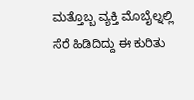ಮತ್ತೊಬ್ಬ ವ್ಯಕ್ತಿ ಮೊಬೈಲ್ನಲ್ಲಿ ಸೆರೆ ಹಿಡಿದಿದ್ದು ಈ ಕುರಿತು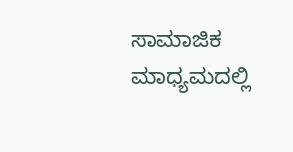ಸಾಮಾಜಿಕ ಮಾಧ್ಯಮದಲ್ಲಿ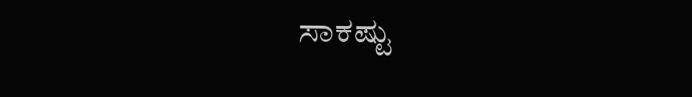ಸಾಕಷ್ಟು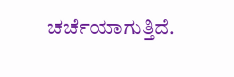ಚರ್ಚೆಯಾಗುತ್ತಿದೆ.